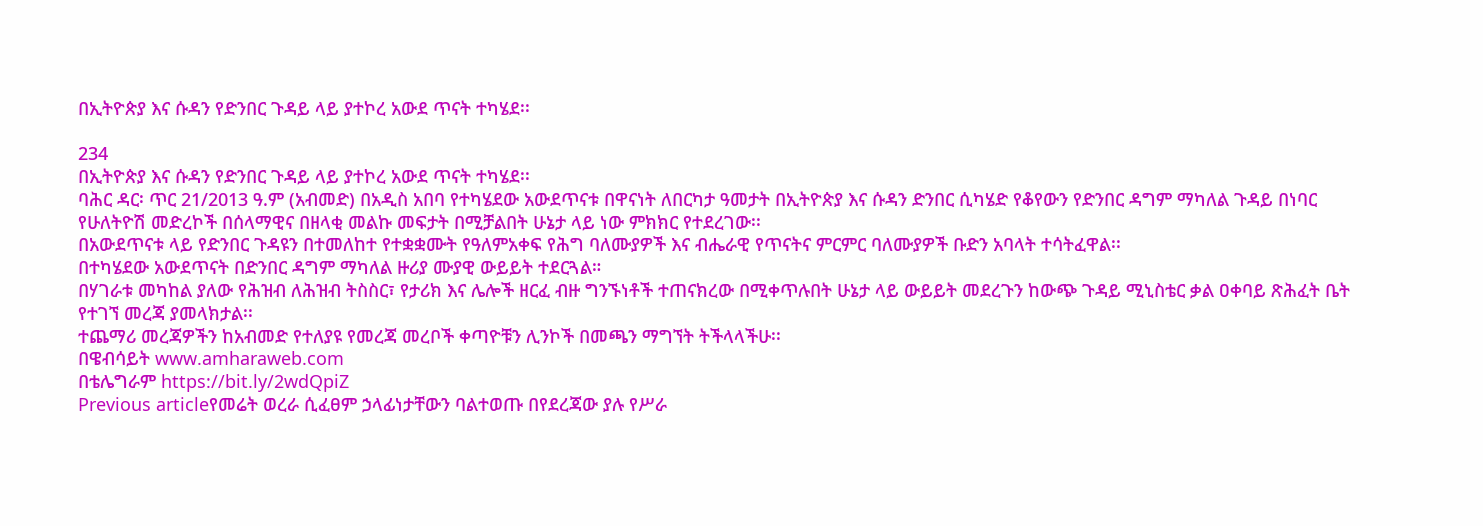በኢትዮጵያ እና ሱዳን የድንበር ጉዳይ ላይ ያተኮረ አውደ ጥናት ተካሄደ፡፡

234
በኢትዮጵያ እና ሱዳን የድንበር ጉዳይ ላይ ያተኮረ አውደ ጥናት ተካሄደ፡፡
ባሕር ዳር፡ ጥር 21/2013 ዓ.ም (አብመድ) በአዲስ አበባ የተካሄደው አውደጥናቱ በዋናነት ለበርካታ ዓመታት በኢትዮጵያ እና ሱዳን ድንበር ሲካሄድ የቆየውን የድንበር ዳግም ማካለል ጉዳይ በነባር የሁለትዮሽ መድረኮች በሰላማዊና በዘላቂ መልኩ መፍታት በሚቻልበት ሁኔታ ላይ ነው ምክክር የተደረገው፡፡
በአውደጥናቱ ላይ የድንበር ጉዳዩን በተመለከተ የተቋቋሙት የዓለምአቀፍ የሕግ ባለሙያዎች እና ብሔራዊ የጥናትና ምርምር ባለሙያዎች ቡድን አባላት ተሳትፈዋል፡፡
በተካሄደው አውደጥናት በድንበር ዳግም ማካለል ዙሪያ ሙያዊ ውይይት ተደርጓል።
በሃገራቱ መካከል ያለው የሕዝብ ለሕዝብ ትስስር፣ የታሪክ እና ሌሎች ዘርፈ ብዙ ግንኙነቶች ተጠናክረው በሚቀጥሉበት ሁኔታ ላይ ውይይት መደረጉን ከውጭ ጉዳይ ሚኒስቴር ቃል ዐቀባይ ጽሕፈት ቤት የተገኘ መረጃ ያመላክታል፡፡
ተጨማሪ መረጃዎችን ከአብመድ የተለያዩ የመረጃ መረቦች ቀጣዮቹን ሊንኮች በመጫን ማግኘት ትችላላችሁ፡፡
በዌብሳይት www.amharaweb.com
በቴሌግራም https://bit.ly/2wdQpiZ
Previous articleየመሬት ወረራ ሲፈፀም ኃላፊነታቸውን ባልተወጡ በየደረጃው ያሉ የሥራ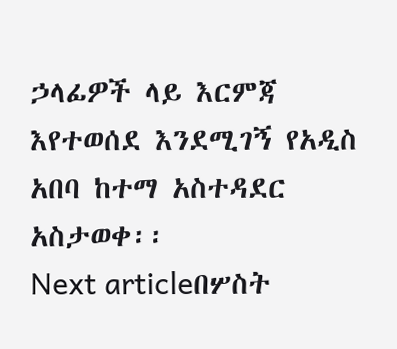ኃላፊዎች ላይ እርምጃ እየተወሰደ እንደሚገኝ የአዲስ አበባ ከተማ አስተዳደር አስታወቀ፡፡
Next articleበሦስት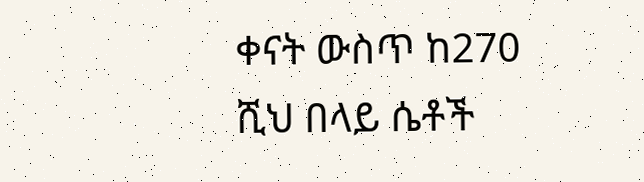ቀናት ውስጥ ከ270 ሺህ በላይ ሴቶች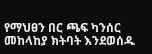የማህፀን በር ጫፍ ካንሰር መከላከያ ክትባት እንደወሰዱ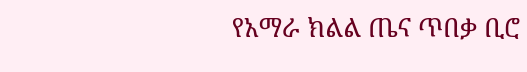የአማራ ክልል ጤና ጥበቃ ቢሮ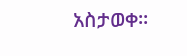አስታወቀ፡፡